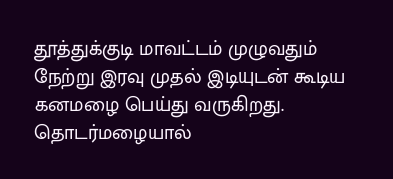தூத்துக்குடி மாவட்டம் முழுவதும் நேற்று இரவு முதல் இடியுடன் கூடிய கனமழை பெய்து வருகிறது. தொடர்மழையால்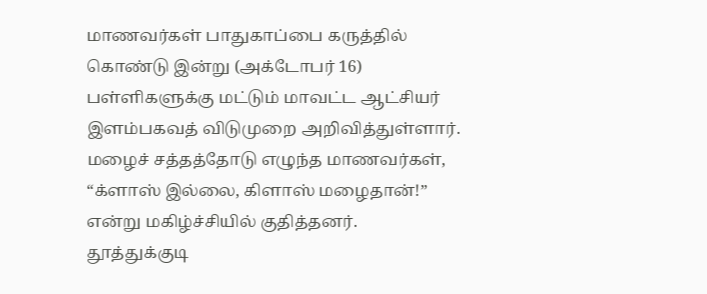மாணவர்கள் பாதுகாப்பை கருத்தில் கொண்டு இன்று (அக்டோபர் 16) பள்ளிகளுக்கு மட்டும் மாவட்ட ஆட்சியர் இளம்பகவத் விடுமுறை அறிவித்துள்ளார்.
மழைச் சத்தத்தோடு எழுந்த மாணவர்கள், “க்ளாஸ் இல்லை, கிளாஸ் மழைதான்!” என்று மகிழ்ச்சியில் குதித்தனர்.
தூத்துக்குடி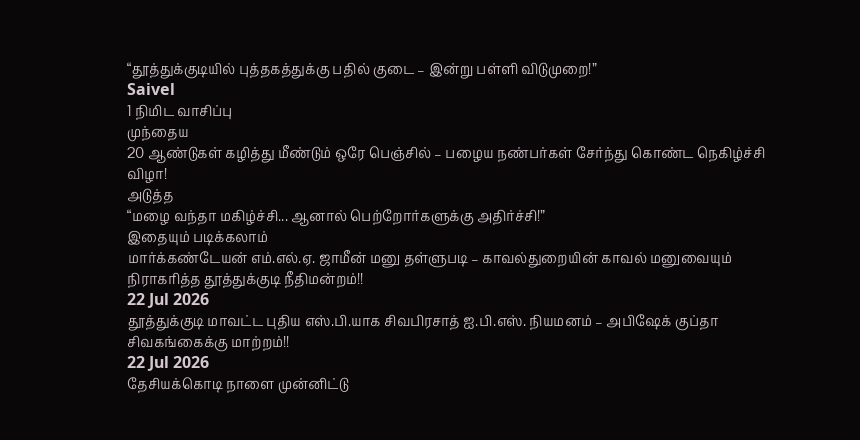“தூத்துக்குடியில் புத்தகத்துக்கு பதில் குடை – இன்று பள்ளி விடுமுறை!”
Saivel
1 நிமிட வாசிப்பு
முந்தைய
20 ஆண்டுகள் கழித்து மீண்டும் ஒரே பெஞ்சில் – பழைய நண்பர்கள் சேர்ந்து கொண்ட நெகிழ்ச்சி விழா!
அடுத்த
“மழை வந்தா மகிழ்ச்சி... ஆனால் பெற்றோர்களுக்கு அதிர்ச்சி!”
இதையும் படிக்கலாம்
மார்க்கண்டேயன் எம்.எல்.ஏ. ஜாமீன் மனு தள்ளுபடி – காவல்துறையின் காவல் மனுவையும் நிராகரித்த தூத்துக்குடி நீதிமன்றம்!!
22 Jul 2026
தூத்துக்குடி மாவட்ட புதிய எஸ்.பி.யாக சிவபிரசாத் ஐ.பி.எஸ். நியமனம் – அபிஷேக் குப்தா சிவகங்கைக்கு மாற்றம்!!
22 Jul 2026
தேசியக்கொடி நாளை முன்னிட்டு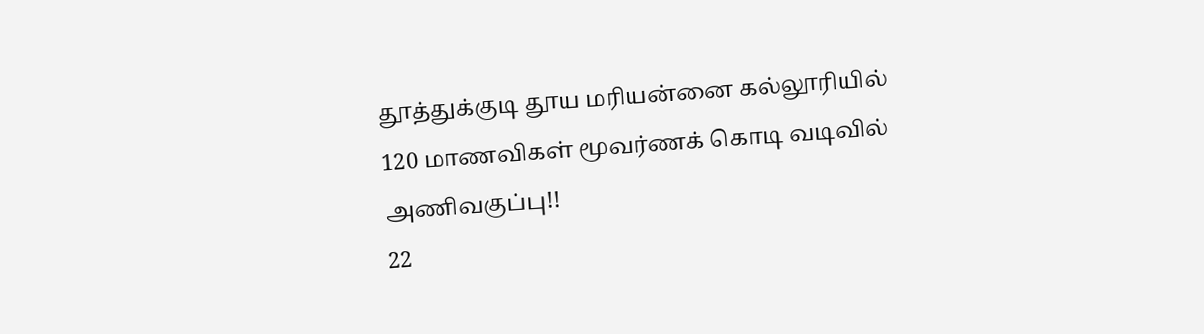தூத்துக்குடி தூய மரியன்னை கல்லூரியில் 120 மாணவிகள் மூவர்ணக் கொடி வடிவில் அணிவகுப்பு!!
22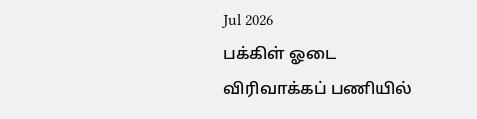Jul 2026
பக்கிள் ஓடை விரிவாக்கப் பணியில்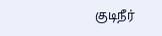குடிநீர்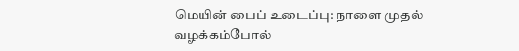மெயின் பைப் உடைப்பு: நாளை முதல் வழக்கம்போல்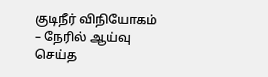குடிநீர் விநியோகம் – நேரில் ஆய்வு செய்த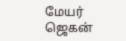மேயர் ஜெகன்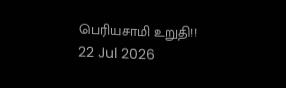பெரியசாமி உறுதி!!
22 Jul 2026